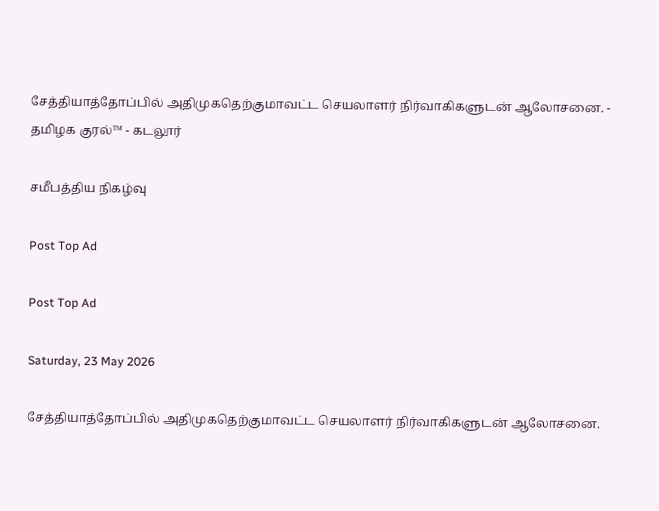சேத்தியாத்தோப்பில் அதிமுகதெற்குமாவட்ட செயலாளர் நிர்வாகிகளுடன் ஆலோசனை. - தமிழக குரல்™ - கடலூர்

சமீபத்திய நிகழ்வு

Post Top Ad

Post Top Ad

Saturday, 23 May 2026

சேத்தியாத்தோப்பில் அதிமுகதெற்குமாவட்ட செயலாளர் நிர்வாகிகளுடன் ஆலோசனை.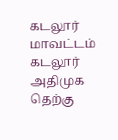கடலூர் மாவட்டம் கடலூர் அதிமுக தெற்கு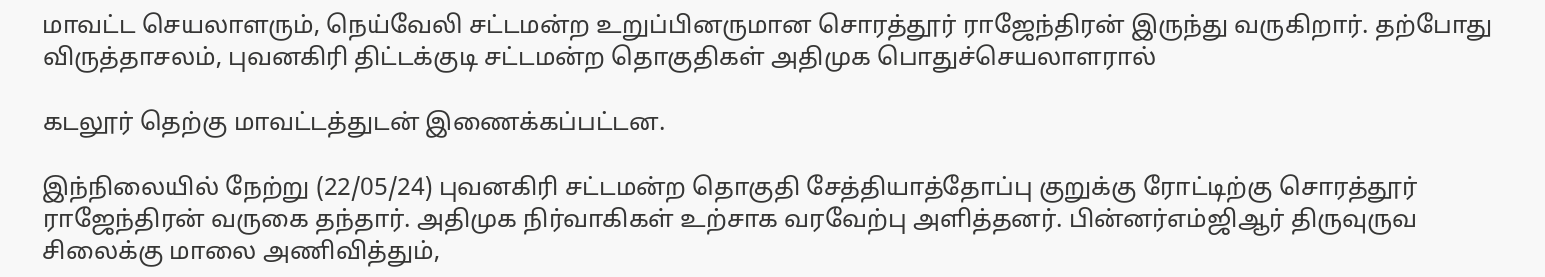மாவட்ட செயலாளரும், நெய்வேலி சட்டமன்ற உறுப்பினருமான சொரத்தூர் ராஜேந்திரன் இருந்து வருகிறார். தற்போது விருத்தாசலம், புவனகிரி திட்டக்குடி சட்டமன்ற தொகுதிகள் அதிமுக பொதுச்செயலாளரால்

கடலூர் தெற்கு மாவட்டத்துடன் இணைக்கப்பட்டன.

இந்நிலையில் நேற்று (22/05/24) புவனகிரி சட்டமன்ற தொகுதி சேத்தியாத்தோப்பு குறுக்கு ரோட்டிற்கு சொரத்தூர் ராஜேந்திரன் வருகை தந்தார். அதிமுக நிர்வாகிகள் உற்சாக வரவேற்பு அளித்தனர். பின்னர்எம்ஜிஆர் திருவுருவ சிலைக்கு மாலை அணிவித்தும்,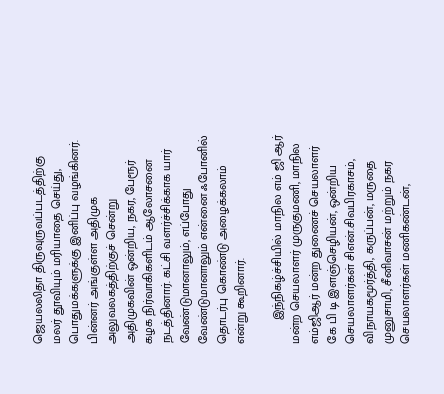ஜெயலலிதா திருவுருவப்படத்திற்கு மலர் தூவியும் மரியாதை செய்து, பொதுமக்களுக்கு இனிப்பு வழங்கினர். பின்னர் அங்குள்ள அதிமுக அலுவலகத்திற்குச் சென்று அதிமுகவின் ஒன்றிய, நகர, பேரூர் கழக நிர்வாகிகளிடம் ஆலோசனை நடத்தினார். கட்சி வளர்ச்சிக்காக யார் வேண்டுமானாலும், எப்போது வேண்டுமானாலும் என்னை ஃபோனில் தொடர்பு கொண்டு அழைக்கலாம் என்று கூறினார்.

       இந்நிகழ்ச்சியில் மாநில எம் ஜி ஆர் மன்ற செயலாளர் முருகுமணி, மாநில எம்ஜிஆர் மன்ற துணைச் செயலாளர் கே பி டி இளஞ்செழியன், ஒன்றிய செயலாளர்கள் சிஎன்.சிவபிரகாசம், விநாயகமூர்த்தி, கருப்பன், மருதை முனுசாமி, சீனிவாசன் மற்றும் நகர செயலாளர்கள் மணிகண்டன்,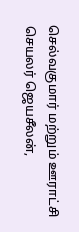செல்வகுமார் மற்றும் ஊராட்சி செயலர் ஜெயசீலன்,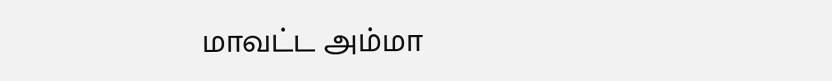மாவட்ட அம்மா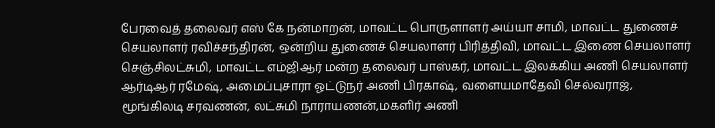பேரவைத் தலைவர் எஸ் கே நன்மாறன், மாவட்ட பொருளாளர் அய்யா சாமி, மாவட்ட துணைச் செயலாளர் ரவிச்சந்திரன், ஒன்றிய துணைச் செயலாளர் பிரித்திவி, மாவட்ட இணை செயலாளர் செஞ்சிலட்சுமி, மாவட்ட எம்ஜிஆர் மன்ற தலைவர் பாஸ்கர், மாவட்ட இலக்கிய அணி செயலாளர் ஆர்டிஆர் ரமேஷ், அமைப்புசாரா ஓட்டுநர் அணி பிரகாஷ், வளையமாதேவி செல்வராஜ், மூங்கிலடி சரவணன், லட்சுமி நாராயணன்,மகளிர் அணி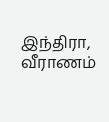இந்திரா, வீராணம்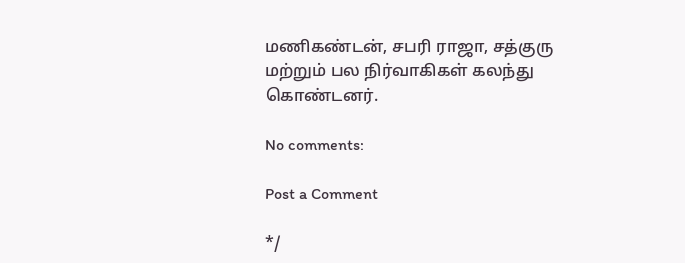மணிகண்டன், சபரி ராஜா, சத்குரு மற்றும் பல நிர்வாகிகள் கலந்து கொண்டனர்.

No comments:

Post a Comment

*/